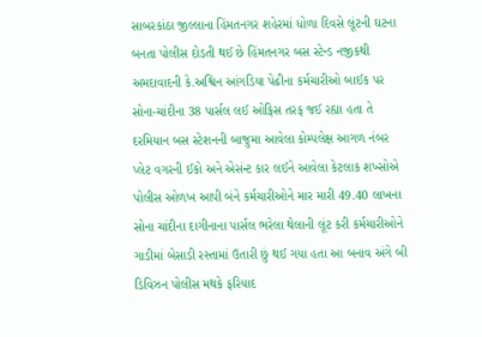સાબરકાંઠા જીલ્લાના હિંમતનગર શહેરમાં ધોળા દિવસે લૂંટની ઘટના બનતા પોલીસ દોડતી થઈ છે હિંમતનગર બસ સ્ટેન્ડ નજીકથી અમદાવાદની કે.અશ્વિન આંગડિયા પેઢીના કર્મચારીઓ બાઈક પર સોના-ચાંદીના 38 પાર્સલ લઈ ઓફિસ તરફ જઈ રહ્યા હતા તે દરમિયાન બસ સ્ટેશનની બાજુમા આવેલા કોમ્પલેક્ષ આગળ નંબર પ્લેટ વગરની ઈકો અને એસંન્ટ કાર લઈને આવેલા કેટલાક શખ્સોએ પોલીસ ઓળખ આપી બંને કર્મચારીઓને માર મારી 49.40 લાખના સોના ચાંદીના દાગીનાના પાર્સલ ભરેલા થેલાની લૂંટ કરી કર્મચારીઓને ગાડીમાં બેસાડી રસ્તામાં ઉતારી છું થઈ ગયા હતા આ બનાવ અંગે બી ડિવિઝન પોલીસ મથકે ફરિયાદ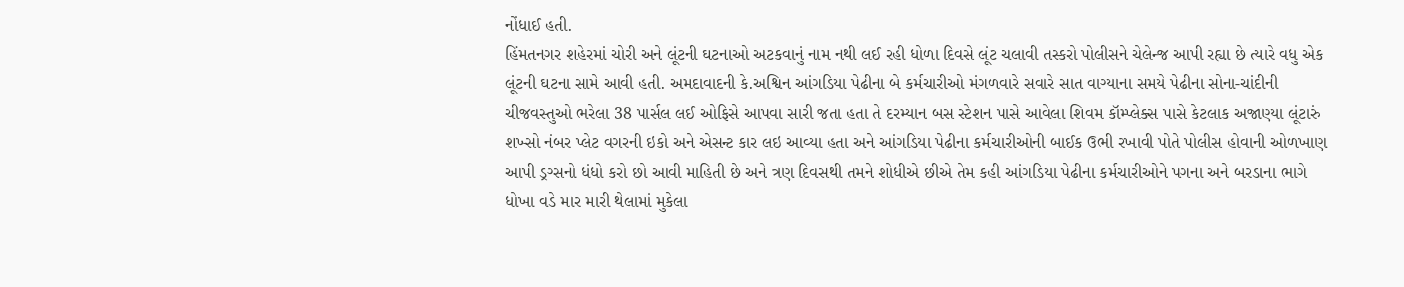નોંધાઈ હતી.
હિંમતનગર શહેરમાં ચોરી અને લૂંટની ઘટનાઓ અટકવાનું નામ નથી લઈ રહી ધોળા દિવસે લૂંટ ચલાવી તસ્કરો પોલીસને ચેલેન્જ આપી રહ્યા છે ત્યારે વધુ એક લૂંટની ઘટના સામે આવી હતી. અમદાવાદની કે.અશ્વિન આંગડિયા પેઢીના બે કર્મચારીઓ મંગળવારે સવારે સાત વાગ્યાના સમયે પેઢીના સોના-ચાંદીની ચીજવસ્તુઓ ભરેલા 38 પાર્સલ લઈ ઓફિસે આપવા સારી જતા હતા તે દરમ્યાન બસ સ્ટેશન પાસે આવેલા શિવમ કૉમ્પ્લેક્સ પાસે કેટલાક અજાણ્યા લૂંટારું શખ્સો નંબર પ્લેટ વગરની ઇકો અને એસન્ટ કાર લઇ આવ્યા હતા અને આંગડિયા પેઢીના કર્મચારીઓની બાઈક ઉભી રખાવી પોતે પોલીસ હોવાની ઓળખાણ આપી ડ્રગ્સનો ધંધો કરો છો આવી માહિતી છે અને ત્રણ દિવસથી તમને શોધીએ છીએ તેમ કહી આંગડિયા પેઢીના કર્મચારીઓને પગના અને બરડાના ભાગે ધોખા વડે માર મારી થેલામાં મુકેલા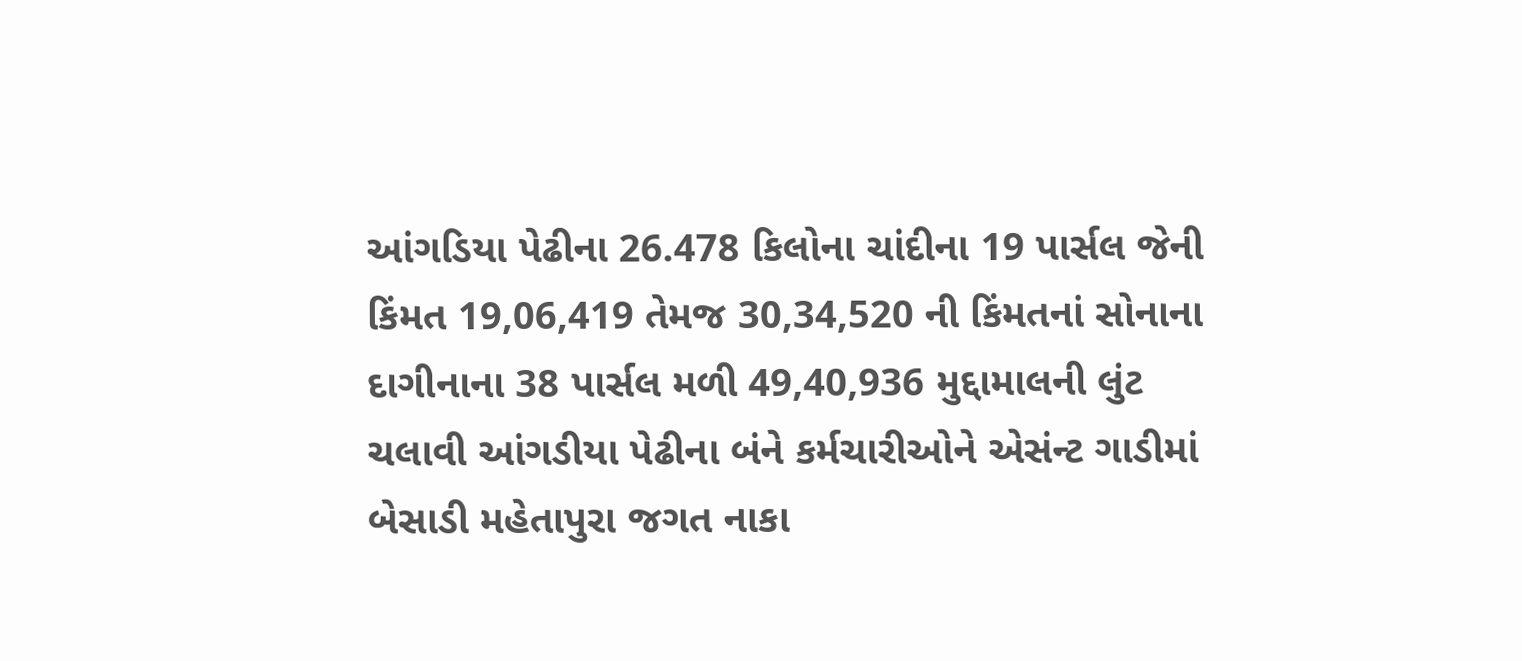આંગડિયા પેઢીના 26.478 કિલોના ચાંદીના 19 પાર્સલ જેની કિંમત 19,06,419 તેમજ 30,34,520 ની કિંમતનાં સોનાના દાગીનાના 38 પાર્સલ મળી 49,40,936 મુદ્દામાલની લુંટ ચલાવી આંગડીયા પેઢીના બંને કર્મચારીઓને એસંન્ટ ગાડીમાં બેસાડી મહેતાપુરા જગત નાકા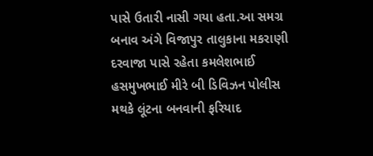પાસે ઉતારી નાસી ગયા હતા.આ સમગ્ર બનાવ અંગે વિજાપુર તાલુકાના મકરાણી દરવાજા પાસે રહેતા કમલેશભાઈ હસમુખભાઈ મીરે બી ડિવિઝન પોલીસ મથકે લૂંટના બનવાની ફરિયાદ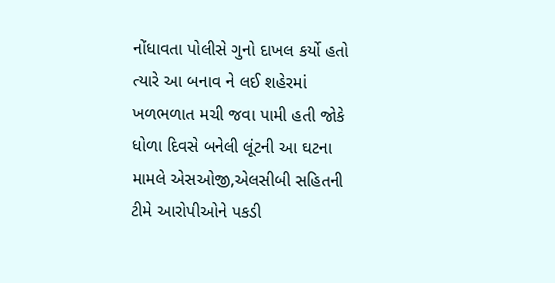નોંધાવતા પોલીસે ગુનો દાખલ કર્યો હતો ત્યારે આ બનાવ ને લઈ શહેરમાં ખળભળાત મચી જવા પામી હતી જોકે ધોળા દિવસે બનેલી લૂંટની આ ઘટના મામલે એસઓજી,એલસીબી સહિતની ટીમે આરોપીઓને પકડી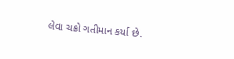લેવા ચક્રો ગતીમાન કર્યા છે.